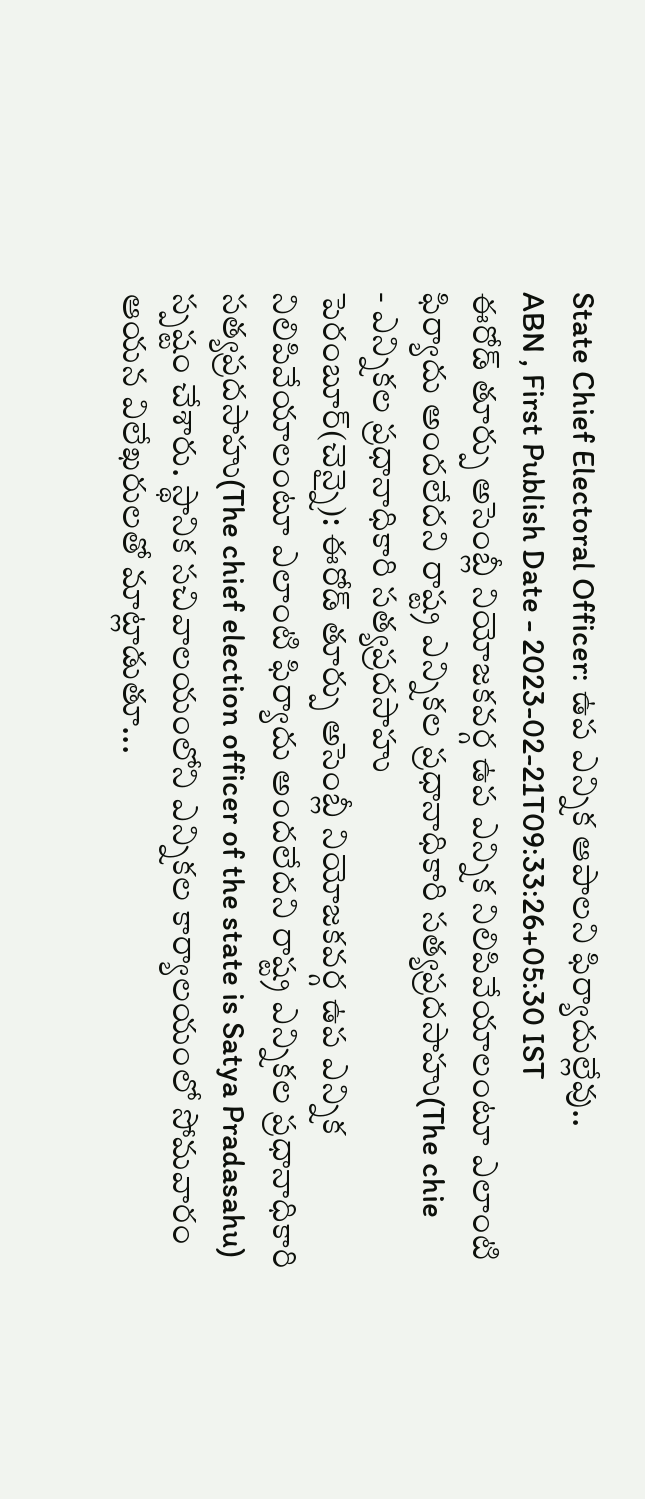State Chief Electoral Officer: ఉప ఎన్నిక ఆపాలని ఫిర్యాదుల్లేవు..
ABN , First Publish Date - 2023-02-21T09:33:26+05:30 IST
ఈరోడ్ తూర్పు అసెంబ్లీ నియోజకవర్గ ఉప ఎన్నిక నిలిపివేయాలంటూ ఎలాంటి ఫిర్యాదు అందలేదని రాష్ట్ర ఎన్నికల ప్రధానాధికారి సత్యప్రదసాహు(The chie
- ఎన్నికల ప్రధానాధికారి సత్యప్రదసాహు
పెరంబూర్(చెన్నై): ఈరోడ్ తూర్పు అసెంబ్లీ నియోజకవర్గ ఉప ఎన్నిక నిలిపివేయాలంటూ ఎలాంటి ఫిర్యాదు అందలేదని రాష్ట్ర ఎన్నికల ప్రధానాధికారి సత్యప్రదసాహు(The chief election officer of the state is Satya Pradasahu) స్పష్టం చేశారు. స్థానిక సచివాలయంలోని ఎన్నికల కార్యాలయంలో సోమవారం ఆయన విలేఖరులతో మాట్లాడుతూ...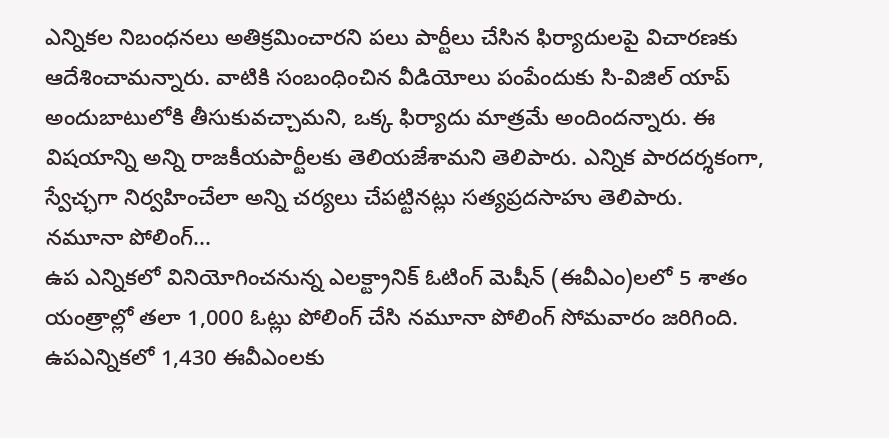ఎన్నికల నిబంధనలు అతిక్రమించారని పలు పార్టీలు చేసిన ఫిర్యాదులపై విచారణకు ఆదేశించామన్నారు. వాటికి సంబంధించిన వీడియోలు పంపేందుకు సి-విజిల్ యాప్ అందుబాటులోకి తీసుకువచ్చామని, ఒక్క ఫిర్యాదు మాత్రమే అందిందన్నారు. ఈ విషయాన్ని అన్ని రాజకీయపార్టీలకు తెలియజేశామని తెలిపారు. ఎన్నిక పారదర్శకంగా, స్వేచ్ఛగా నిర్వహించేలా అన్ని చర్యలు చేపట్టినట్లు సత్యప్రదసాహు తెలిపారు.
నమూనా పోలింగ్...
ఉప ఎన్నికలో వినియోగించనున్న ఎలక్ట్రానిక్ ఓటింగ్ మెషీన్ (ఈవీఎం)లలో 5 శాతం యంత్రాల్లో తలా 1,000 ఓట్లు పోలింగ్ చేసి నమూనా పోలింగ్ సోమవారం జరిగింది. ఉపఎన్నికలో 1,430 ఈవీఎంలకు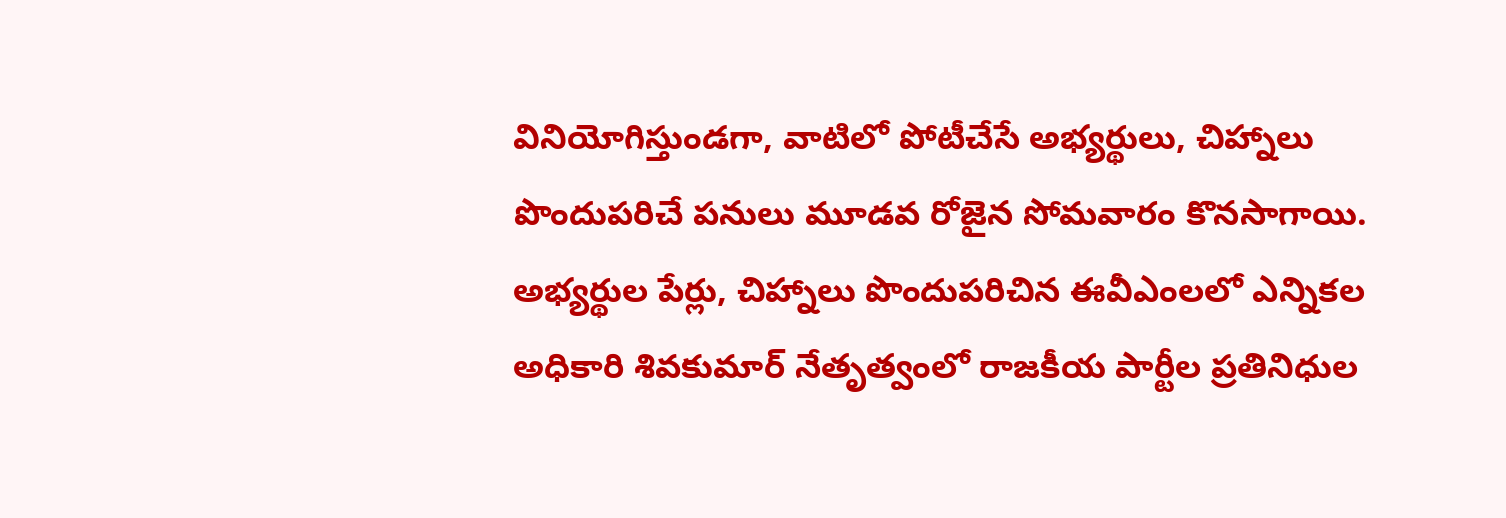వినియోగిస్తుండగా, వాటిలో పోటీచేసే అభ్యర్థులు, చిహ్నాలు పొందుపరిచే పనులు మూడవ రోజైన సోమవారం కొనసాగాయి. అభ్యర్థుల పేర్లు, చిహ్నాలు పొందుపరిచిన ఈవీఎంలలో ఎన్నికల అధికారి శివకుమార్ నేతృత్వంలో రాజకీయ పార్టీల ప్రతినిధుల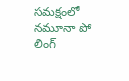సమక్షంలో నమూనా పో లింగ్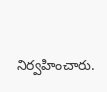నిర్వహించారు.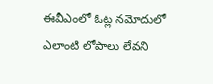ఈవీఎంలో ఓట్ల నమోదులో ఎలాంటి లోపాలు లేవని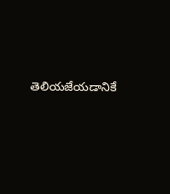తెలియజేయడానికే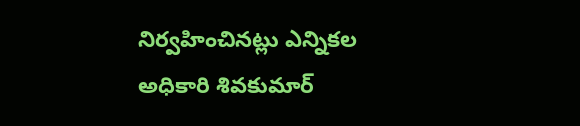నిర్వహించినట్లు ఎన్నికల అధికారి శివకుమార్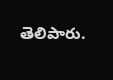తెలిపారు.